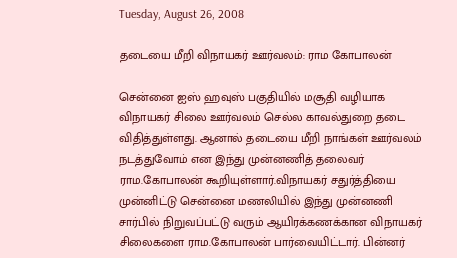Tuesday, August 26, 2008

தடையை மீறி விநாயகர் ஊர்வலம்: ராம கோபாலன்

சென்னை ஐஸ் ஹவுஸ் பகுதியில் மசூதி வழியாக விநாயகர் சிலை ஊர்வலம் செல்ல காவல்துறை தடை விதித்துள்ளது. ஆனால் தடையை மீறி நாங்கள் ஊர்வலம் நடத்துவோம் என இந்து முன்னணித் தலைவர் ராம.கோபாலன் கூறியுள்ளார்.விநாயகர் சதுர்த்தியை முன்னிட்டு சென்னை மணலியில் இந்து முன்னணி சார்பில் நிறுவப்பட்டு வரும் ஆயிரக்கணக்கான விநாயகர் சிலைகளை ராம.கோபாலன் பார்வையிட்டார். பின்னர்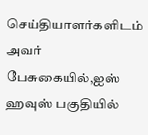செய்தியாளர்களிடம் அவர் பேசுகையில்,ஐஸ் ஹவுஸ் பகுதியில்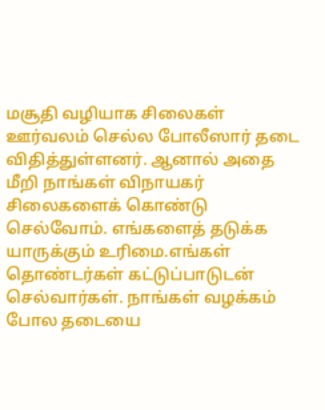மசூதி வழியாக சிலைகள் ஊர்வலம் செல்ல போலீஸார் தடை விதித்துள்ளனர். ஆனால் அதை மீறி நாங்கள் விநாயகர் சிலைகளைக் கொண்டு செல்வோம். எங்களைத் தடுக்க யாருக்கும் உரிமை.எங்கள் தொண்டர்கள் கட்டுப்பாடுடன் செல்வார்கள். நாங்கள் வழக்கம் போல தடையை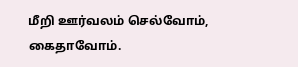மீறி ஊர்வலம் செல்வோம், கைதாவோம்.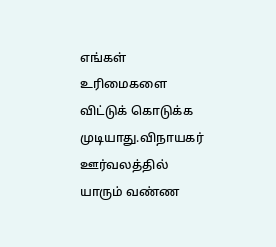எங்கள் உரிமைகளை விட்டுக் கொடுக்க முடியாது.விநாயகர் ஊர்வலத்தில் யாரும் வண்ண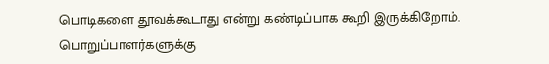பொடிகளை தூவக்கூடாது என்று கண்டிப்பாக கூறி இருக்கிறோம். பொறுப்பாளர்களுக்கு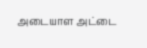அடையாள அட்டை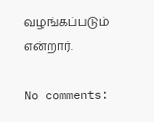வழங்கப்படும் என்றார்.

No comments: